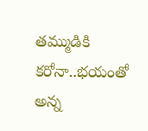తమ్ముడికి కరోనా..భయంతో అన్న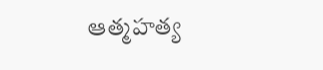ఆత్మహత్య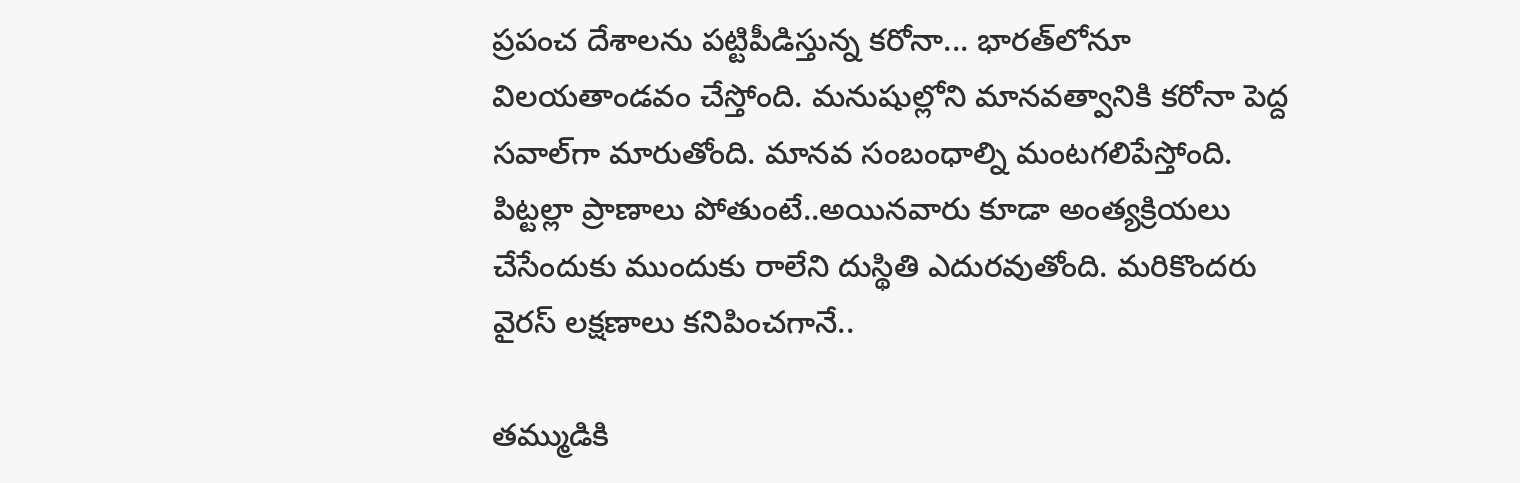ప్రపంచ దేశాలను పట్టిపీడిస్తున్న కరోనా... భారత్‌లోనూ విలయతాండవం చేస్తోంది. మనుషుల్లోని మానవత్వానికి కరోనా పెద్ద సవాల్‌గా మారుతోంది. మానవ సంబంధాల్ని మంటగలిపేస్తోంది. పిట్టల్లా ప్రాణాలు పోతుంటే..అయినవారు కూడా అంత్యక్రియలు చేసేందుకు ముందుకు రాలేని దుస్థితి ఎదురవుతోంది. మరికొందరు వైరస్‌ లక్షణాలు కనిపించగానే..

తమ్ముడికి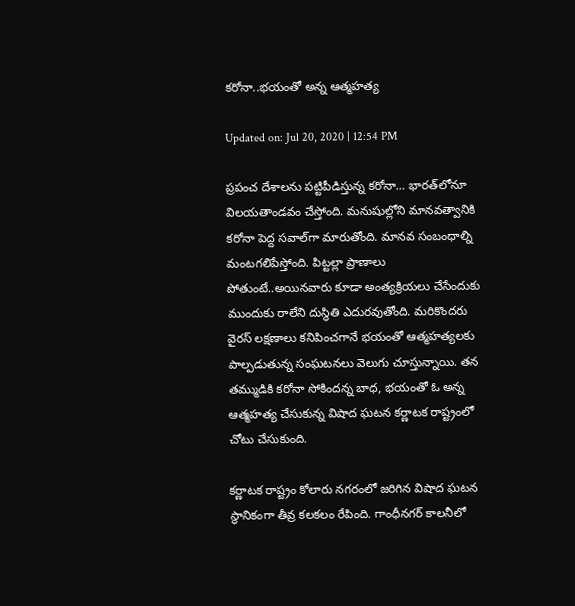కరోనా..భయంతో అన్న ఆత్మహత్య

Updated on: Jul 20, 2020 | 12:54 PM

ప్రపంచ దేశాలను పట్టిపీడిస్తున్న కరోనా… భారత్‌లోనూ విలయతాండవం చేస్తోంది. మనుషుల్లోని మానవత్వానికి కరోనా పెద్ద సవాల్‌గా మారుతోంది. మానవ సంబంధాల్ని మంటగలిపేస్తోంది. పిట్టల్లా ప్రాణాలు పోతుంటే..అయినవారు కూడా అంత్యక్రియలు చేసేందుకు ముందుకు రాలేని దుస్థితి ఎదురవుతోంది. మరికొందరు వైరస్‌ లక్షణాలు కనిపించగానే భయంతో ఆత్మహత్యలకు పాల్పడుతున్న సంఘటనలు వెలుగు చూస్తున్నాయి. తన తమ్ముడికి కరోనా సోకిందన్న బాధ, భయంతో ఓ అన్న ఆత్మహత్య చేసుకున్న విషాద ఘటన కర్ణాటక రాష్ట్రంలో చోటు చేసుకుంది.

కర్ణాటక రాష్ట్రం కోలారు నగరంలో జరిగిన విషాద ఘటన స్థానికంగా తీవ్ర కలకలం రేపింది. గాంధీనగర్‌ కాలనీలో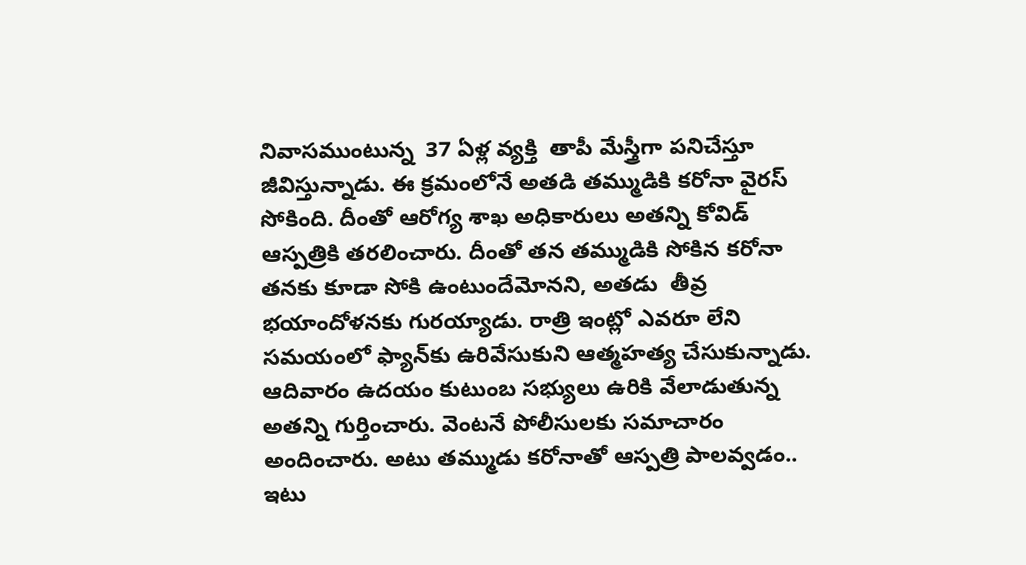నివాసముంటున్న  37 ఏళ్ల వ్యక్తి  తాపీ మేస్త్రీగా పనిచేస్తూ జీవిస్తున్నాడు. ఈ క్రమంలోనే అతడి తమ్ముడికి కరోనా వైరస్‌ సోకింది. దీంతో ఆరోగ్య శాఖ అధికారులు అతన్ని కోవిడ్‌ ఆస్పత్రికి తరలించారు. దీంతో తన తమ్ముడికి సోకిన కరోనా తనకు కూడా సోకి ఉంటుందేమోనని, అతడు  తీవ్ర భయాందోళనకు గురయ్యాడు. రాత్రి ఇంట్లో ఎవరూ లేని సమయంలో ఫ్యాన్‌కు ఉరివేసుకుని ఆత్మహత్య చేసుకున్నాడు. ఆదివారం ఉదయం కుటుంబ సభ్యులు ఉరికి వేలాడుతున్న అతన్ని గుర్తించారు. వెంటనే పోలీసులకు సమాచారం అందించారు. అటు తమ్ముడు కరోనాతో ఆస్పత్రి పాలవ్వడం.. ఇటు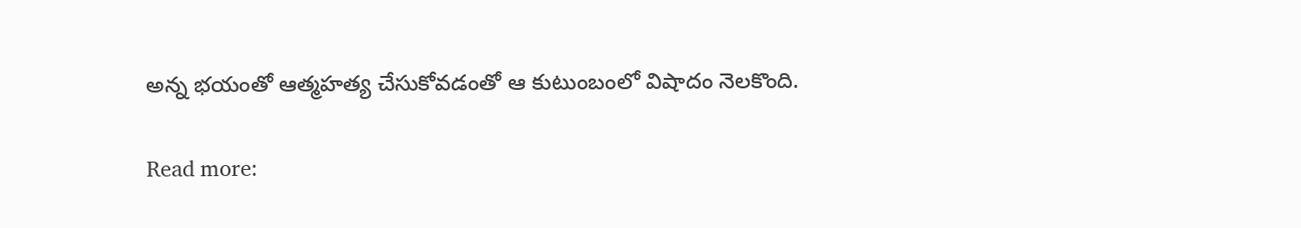అన్న భయంతో ఆత్మహత్య చేసుకోవడంతో ఆ కుటుంబంలో విషాదం నెలకొంది.

Read more: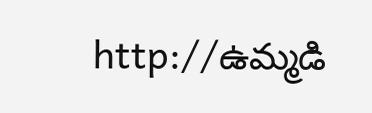http://ఉమ్మడి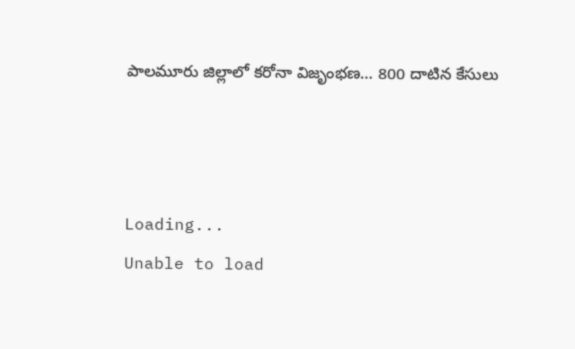పాలమూరు జిల్లాలో కరోనా విజృంభణ… 800 దాటిన కేసులు



Loading...
Unable to load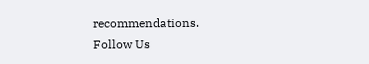recommendations.
Follow Us